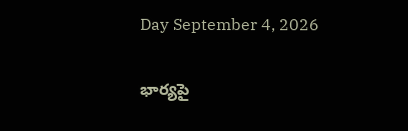Day September 4, 2026

భార్యపై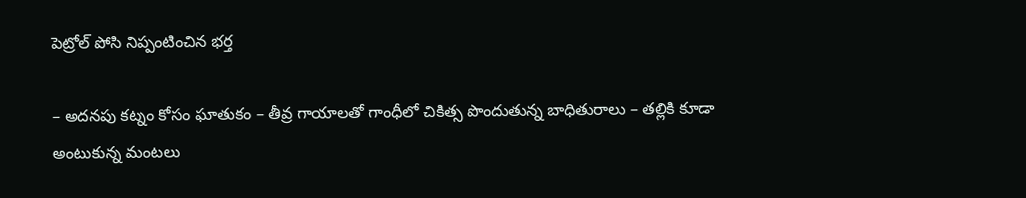పెట్రోల్ పోసి నిప్పంటించిన భర్త

– అదనపు కట్నం కోసం ఘాతుకం – తీవ్ర గాయాలతో గాంధీలో చికిత్స పొందుతున్న బాధితురాలు – తల్లికి కూడా అంటుకున్న మంటలు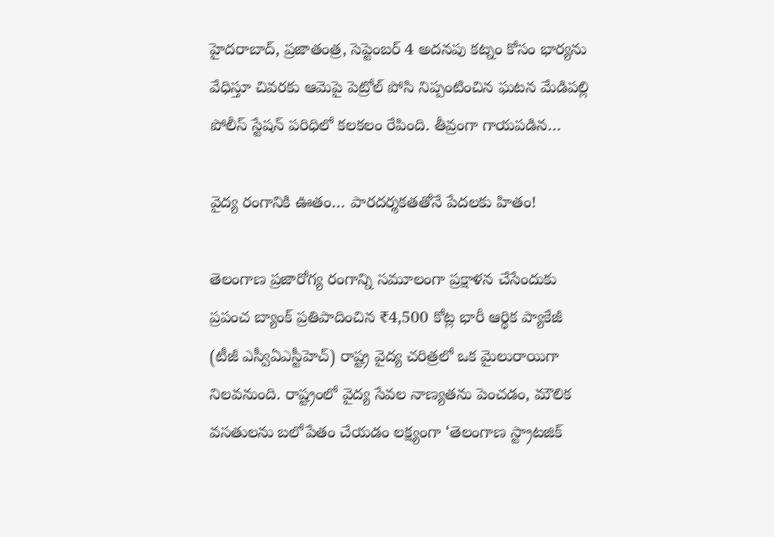హైదరాబాద్, ప్రజాతంత్ర, సెప్టెంబర్ 4 అదనపు కట్నం కోసం భార్యను వేధిస్తూ చివరకు ఆమెపై పెట్రోల్ పోసి నిప్పంటించిన ఘటన మేడిపల్లి పోలీస్ స్టేషన్ పరిధిలో కలకలం రేపింది. తీవ్రంగా గాయపడిన…

వైద్య రంగానికి ఊతం… పారదర్శకతతోనే పేదలకు హితం!

తెలంగాణ ప్రజారోగ్య రంగాన్ని సమూలంగా ప్రక్షాళన చేసేందుకు ప్రపంచ బ్యాంక్ ప్రతిపాదించిన ₹4,500 కోట్ల భారీ ఆర్థిక ప్యాకేజీ (టీజీ ఎస్వీఏఎస్టీహెచ్) రాష్ట్ర వైద్య చరిత్రలో ఒక మైలురాయిగా నిలవనుంది. రాష్ట్రంలో వైద్య సేవల నాణ్యతను పెంచడం, మౌలిక వసతులను బలోపేతం చేయడం లక్ష్యంగా ‘తెలంగాణ స్ట్రాటజిక్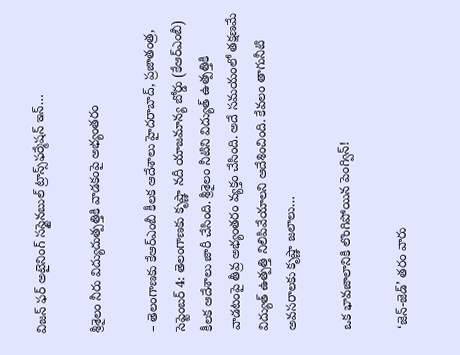విజన్ ఫర్ అటైనింగ్ సస్టైనబుల్ ట్రాన్స్‌ఫర్మేషన్ ఇన్…

శ్రీశైలం నీరు విద్యుదుత్పత్తికి వాడకంపై అభ్యంతరం

– తెలంగాణకు కేఆర్ఎంబీ కీలక ఆదేశాలు హైదరాబాద్, ప్రజాతంత్ర, సెప్టెంబర్ 4: తెలంగాణకు కృష్ణా నదీ యాజమాన్య బోర్డు (కేఆర్ఎంబీ) కీలక ఆదేశాలు జారీ చేసింది. శ్రీశైలం నీటిని విద్యుత్ ఉత్పత్తికి వాడటంపై తీవ్ర అభ్యంతరం వ్యక్తం చేసింది. అదే సమయంలో తక్షణమే విద్యుత్ ఉత్పత్తి నిలిపివేయాలని ఆదేశించింది. కేవలం తాగునీటి అవసరాలకు కృష్ణా జలాలు…

ఒక భావ‌జాలానికి లొంగిపోయిన పెంగ్విన్‌!

‘జెన్-జెడ్’ తరం వారు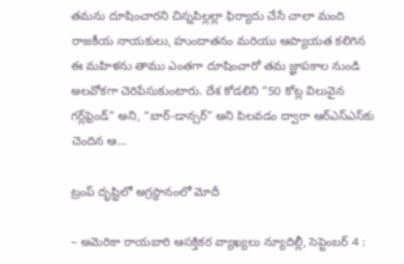తమను దూషించారని చిన్నపిల్లల్లా ఫిర్యాదు చేసే చాలా మంది రాజకీయ నాయకులు, హుందాతనం మరియు ఆప్యాయత కలిగిన ఈ మహిళను తాము ఎంతగా దూషించారో తమ జ్ఞాపకాల నుండి అల‌వోక‌గా చెరిపేసుకుంటారు. దేశ కోడలిని “50 కోట్ల విలువైన గర్ల్‌ఫ్రెండ్” అని, “బార్-డాన్సర్” అని పిలవడం ద్వారా ఆర్ఎస్ఎస్‌కు చెందిన ఆ…

ట్రంప్ దృష్టిలో అగ్రస్థానంలో మోదీ

– అమెరికా రాయబారి ఆసక్తికర వ్యాఖ్యలు న్యూదిల్లీ, సెప్టెంబర్ 4 :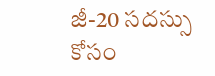జీ-20 సదస్సు కోసం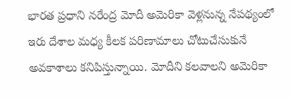భారత ప్రధాని నరేంద్ర మోదీ అమెరికా వెళ్లనున్న నేపథ్యంలో ఇరు దేశాల మధ్య కీలక పరిణామాలు చోటుచేసుకునే అవకాశాలు కనిపిస్తున్నాయి. మోదీని కలవాలని అమెరికా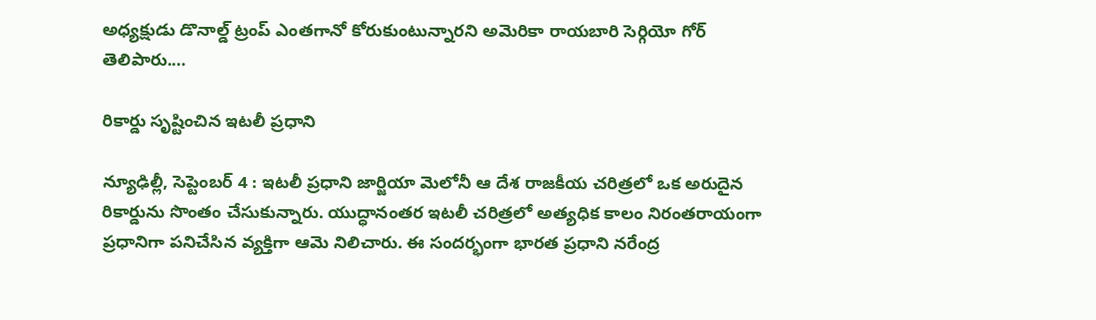అధ్యక్షుడు డొనాల్డ్ ట్రంప్ ఎంతగానో కోరుకుంటున్నారని అమెరికా రాయబారి సెర్గియో గోర్ తెలిపారు.…

రికార్డు సృష్టించిన ఇటలీ ప్రధాని

న్యూఢిల్లీ, సెప్టెంబర్ 4 : ఇటలీ ప్రధాని జార్జియా మెలోనీ ఆ దేశ రాజకీయ చరిత్రలో ఒక అరుదైన రికార్డును సొంతం చేసుకున్నారు. యుద్ధానంతర ఇటలీ చరిత్రలో అత్యధిక కాలం నిరంతరాయంగా ప్రధానిగా పనిచేసిన వ్యక్తిగా ఆమె నిలిచారు. ఈ సందర్భంగా భారత ప్రధాని నరేంద్ర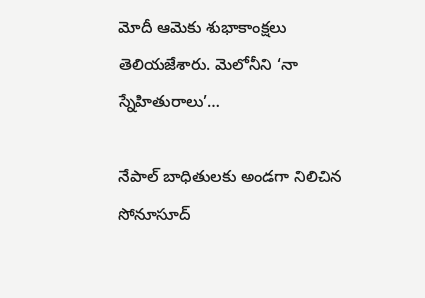మోదీ ఆమెకు శుభాకాంక్షలు తెలియజేశారు. మెలోనీని ‘నా స్నేహితురాలు’…

నేపాల్ బాధితులకు అండగా నిలిచిన సోనూసూద్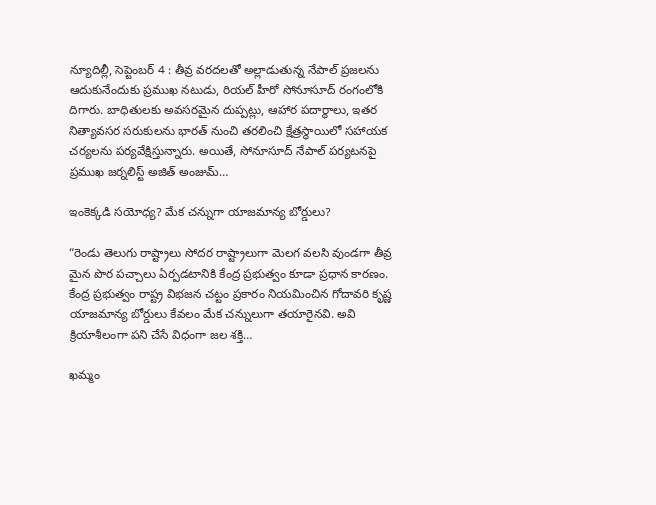న్యూదిల్లీ, సెప్టెంబర్‌ 4 : తీవ్ర వరదలతో అల్లాడుతున్న నేపాల్ ప్రజలను ఆదుకునేందుకు ప్రముఖ నటుడు, రియల్ హీరో సోనూసూద్ రంగంలోకి దిగారు. బాధితులకు అవసరమైన దుప్పట్లు, ఆహార పదార్థాలు, ఇతర నిత్యావసర సరుకులను భారత్ నుంచి తరలించి క్షేత్రస్థాయిలో సహాయక చర్యలను పర్యవేక్షిస్తున్నారు. అయితే, సోనూసూద్ నేపాల్ పర్యటనపై ప్రముఖ జర్నలిస్ట్ అజిత్ అంజుమ్…

ఇంకెక్కడి సయోధ్య? మేక చన్నుగా యాజమాన్య బోర్డులు?

“రెండు తెలుగు రాష్ట్రాలు సోదర రాష్ట్రాలుగా మెలగ వలసి వుండగా తీవ్ర మైన పొర పచ్చాలు ఏర్పడటానికి కేంద్ర ప్రభుత్వం కూడా ప్రధాన కారణం. కేంద్ర ప్రభుత్వం రాష్ట్ర విభజన చట్టం ప్రకారం నియమించిన గోదావరి కృష్ణ యాజమాన్య బోర్డులు కేవలం మేక చన్నులుగా తయారైనవి. అవి క్రియాశీలంగా పని చేసే విధంగా జల శక్తి…

ఖ‌మ్మం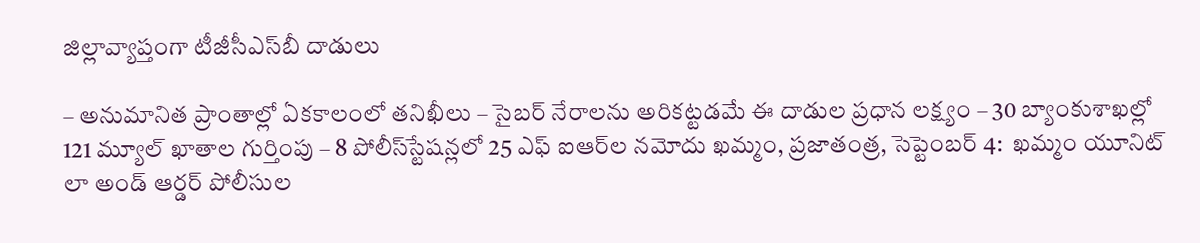జిల్లావ్యాప్తంగా టీజీసీఎస్‌బీ దాడులు

– అనుమానిత ప్రాంతాల్లో ఏక‌కాలంలో త‌నిఖీలు – సైబ‌ర్ నేరాల‌ను అరిక‌ట్ట‌డ‌మే ఈ దాడుల ప్ర‌ధాన ల‌క్ష్యం – 30 బ్యాంకుశాఖ‌ల్లో 121 మ్యూల్ ఖాతాల గుర్తింపు – 8 పోలీస్‌స్టేష‌న్ల‌లో 25 ఎఫ్ ఐఆర్‌ల న‌మోదు ఖ‌మ్మం, ప్ర‌జాతంత్ర, సెప్టెంబ‌ర్ 4:  ఖమ్మం యూనిట్ లా అండ్ ఆర్డర్ పోలీసుల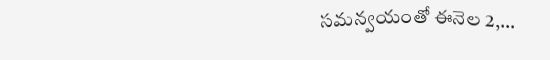సమన్వయంతో ఈనెల 2,…